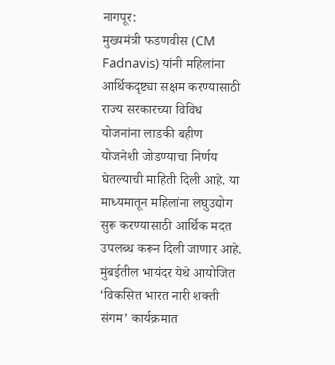नागपूर:
मुख्यमंत्री फडणवीस (CM Fadnavis) यांनी महिलांना आर्थिकदृष्ट्या सक्षम करण्यासाठी राज्य सरकारच्या विविध योजनांना लाडकी बहीण योजनेशी जोडण्याचा निर्णय घेतल्याची माहिती दिली आहे. या माध्यमातून महिलांना लघुउद्योग सुरू करण्यासाठी आर्थिक मदत उपलब्ध करून दिली जाणार आहे.
मुंबईतील भायंदर येथे आयोजित ‘विकसित भारत नारी शक्ती संगम’ कार्यक्रमात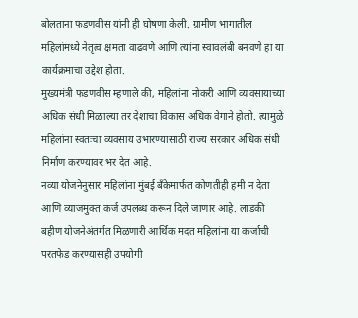बोलताना फडणवीस यांनी ही घोषणा केली. ग्रामीण भागातील महिलांमध्ये नेतृत्व क्षमता वाढवणे आणि त्यांना स्वावलंबी बनवणे हा या कार्यक्रमाचा उद्देश होता.
मुख्यमंत्री फडणवीस म्हणाले की, महिलांना नोकरी आणि व्यवसायाच्या अधिक संधी मिळाल्या तर देशाचा विकास अधिक वेगाने होतो. त्यामुळे महिलांना स्वतःचा व्यवसाय उभारण्यासाठी राज्य सरकार अधिक संधी निर्माण करण्यावर भर देत आहे.
नव्या योजनेनुसार महिलांना मुंबई बँकेमार्फत कोणतीही हमी न देता आणि व्याजमुक्त कर्ज उपलब्ध करून दिले जाणार आहे. लाडकी बहीण योजनेअंतर्गत मिळणारी आर्थिक मदत महिलांना या कर्जाची परतफेड करण्यासही उपयोगी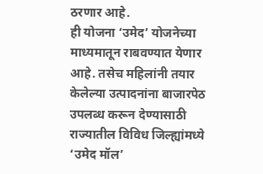ठरणार आहे.
ही योजना ‘उमेद’ योजनेच्या माध्यमातून राबवण्यात येणार आहे. तसेच महिलांनी तयार केलेल्या उत्पादनांना बाजारपेठ उपलब्ध करून देण्यासाठी राज्यातील विविध जिल्ह्यांमध्ये ‘उमेद मॉल’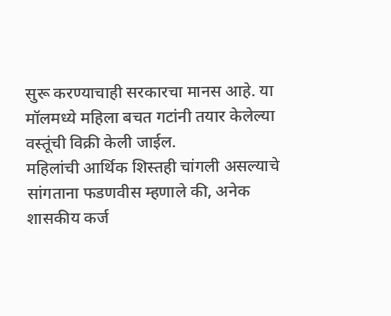सुरू करण्याचाही सरकारचा मानस आहे. या मॉलमध्ये महिला बचत गटांनी तयार केलेल्या वस्तूंची विक्री केली जाईल.
महिलांची आर्थिक शिस्तही चांगली असल्याचे सांगताना फडणवीस म्हणाले की, अनेक शासकीय कर्ज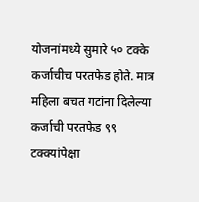योजनांमध्ये सुमारे ५० टक्के कर्जाचीच परतफेड होते. मात्र महिला बचत गटांना दिलेल्या कर्जाची परतफेड ९९ टक्क्यांपेक्षा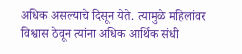अधिक असल्याचे दिसून येते. त्यामुळे महिलांवर विश्वास ठेवून त्यांना अधिक आर्थिक संधी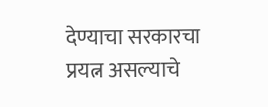देण्याचा सरकारचा प्रयत्न असल्याचे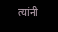त्यांनी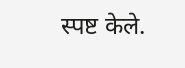स्पष्ट केले.